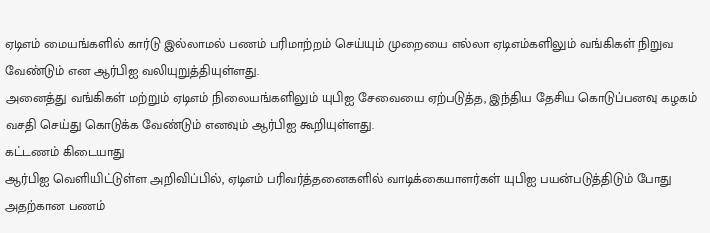ஏடிஎம் மையங்களில் கார்டு இல்லாமல் பணம் பரிமாற்றம் செய்யும் முறையை எல்லா ஏடிஎம்களிலும் வங்கிகள் நிறுவ வேண்டும் என ஆர்பிஐ வலியுறுத்தியுள்ளது.
அனைத்து வங்கிகள் மற்றும் ஏடிஎம் நிலையங்களிலும் யுபிஐ சேவையை ஏற்படுத்த, இந்திய தேசிய கொடுப்பனவு கழகம் வசதி செய்து கொடுக்க வேண்டும் எனவும் ஆர்பிஐ கூறியுள்ளது.
கட்டணம் கிடையாது
ஆர்பிஐ வெளியிட்டுள்ள அறிவிப்பில், ஏடிஎம் பரிவர்த்தனைகளில் வாடிக்கையாளர்கள் யுபிஐ பயன்படுத்திடும் போது அதற்கான பணம்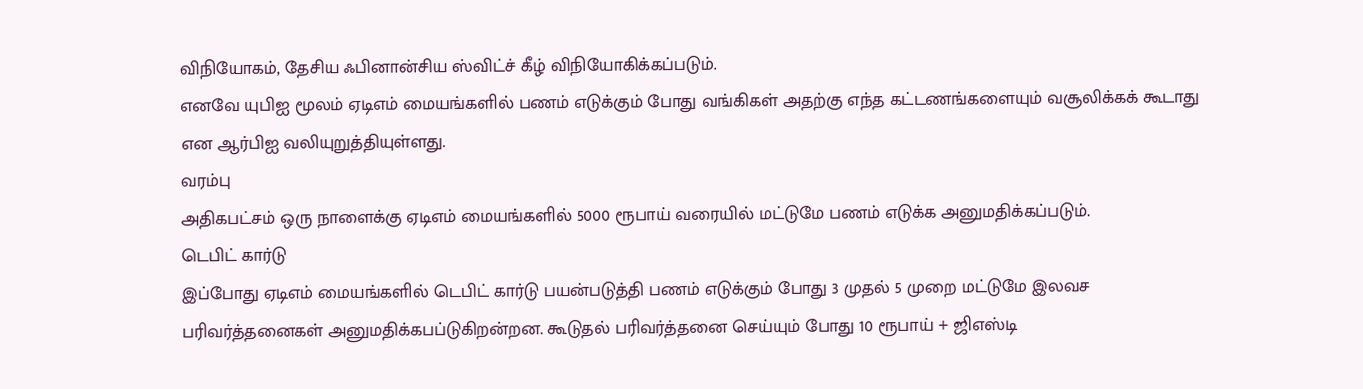விநியோகம், தேசிய ஃபினான்சிய ஸ்விட்ச் கீழ் விநியோகிக்கப்படும்.
எனவே யுபிஐ மூலம் ஏடிஎம் மையங்களில் பணம் எடுக்கும் போது வங்கிகள் அதற்கு எந்த கட்டணங்களையும் வசூலிக்கக் கூடாது என ஆர்பிஐ வலியுறுத்தியுள்ளது.
வரம்பு
அதிகபட்சம் ஒரு நாளைக்கு ஏடிஎம் மையங்களில் 5000 ரூபாய் வரையில் மட்டுமே பணம் எடுக்க அனுமதிக்கப்படும்.
டெபிட் கார்டு
இப்போது ஏடிஎம் மையங்களில் டெபிட் கார்டு பயன்படுத்தி பணம் எடுக்கும் போது 3 முதல் 5 முறை மட்டுமே இலவச பரிவர்த்தனைகள் அனுமதிக்கபப்டுகிறன்றன. கூடுதல் பரிவர்த்தனை செய்யும் போது 10 ரூபாய் + ஜிஎஸ்டி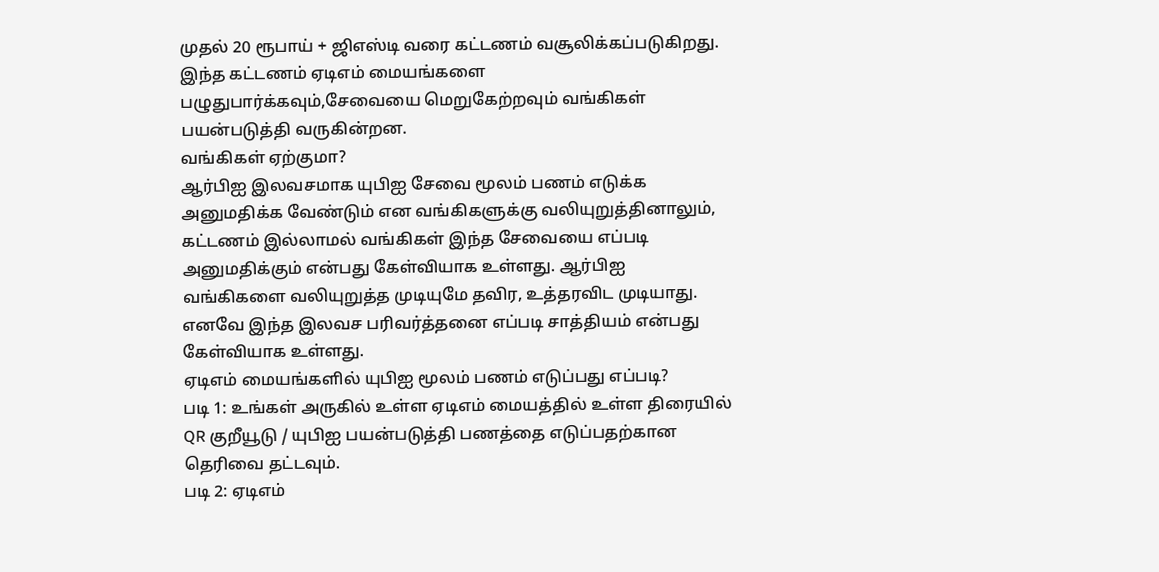முதல் 20 ரூபாய் + ஜிஎஸ்டி வரை கட்டணம் வசூலிக்கப்படுகிறது. இந்த கட்டணம் ஏடிஎம் மையங்களை பழுதுபார்க்கவும்,சேவையை மெறுகேற்றவும் வங்கிகள் பயன்படுத்தி வருகின்றன.
வங்கிகள் ஏற்குமா?
ஆர்பிஐ இலவசமாக யுபிஐ சேவை மூலம் பணம் எடுக்க அனுமதிக்க வேண்டும் என வங்கிகளுக்கு வலியுறுத்தினாலும், கட்டணம் இல்லாமல் வங்கிகள் இந்த சேவையை எப்படி அனுமதிக்கும் என்பது கேள்வியாக உள்ளது. ஆர்பிஐ வங்கிகளை வலியுறுத்த முடியுமே தவிர, உத்தரவிட முடியாது. எனவே இந்த இலவச பரிவர்த்தனை எப்படி சாத்தியம் என்பது கேள்வியாக உள்ளது.
ஏடிஎம் மையங்களில் யுபிஐ மூலம் பணம் எடுப்பது எப்படி?
படி 1: உங்கள் அருகில் உள்ள ஏடிஎம் மையத்தில் உள்ள திரையில் QR குறீயூடு / யுபிஐ பயன்படுத்தி பணத்தை எடுப்பதற்கான தெரிவை தட்டவும்.
படி 2: ஏடிஎம்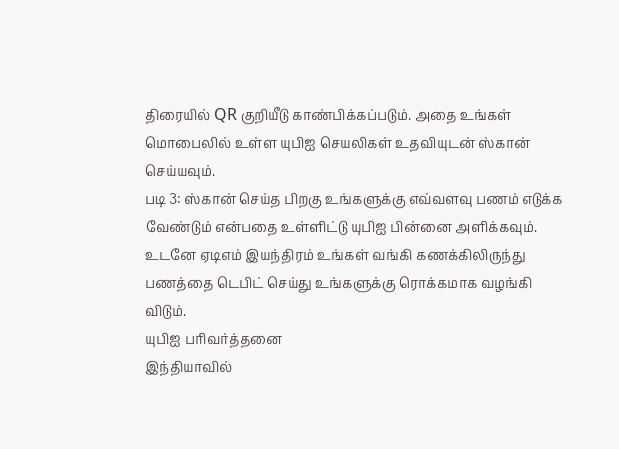திரையில் QR குறியீடு காண்பிக்கப்படும். அதை உங்கள் மொபைலில் உள்ள யுபிஐ செயலிகள் உதவியுடன் ஸ்கான் செய்யவும்.
படி 3: ஸ்கான் செய்த பிறகு உங்களுக்கு எவ்வளவு பணம் எடுக்க வேண்டும் என்பதை உள்ளிட்டு யுபிஐ பின்னை அளிக்கவும். உடனே ஏடிஎம் இயந்திரம் உங்கள் வங்கி கணக்கிலிருந்து பணத்தை டெபிட் செய்து உங்களுக்கு ரொக்கமாக வழங்கி விடும்.
யுபிஐ பரிவர்த்தனை
இந்தியாவில்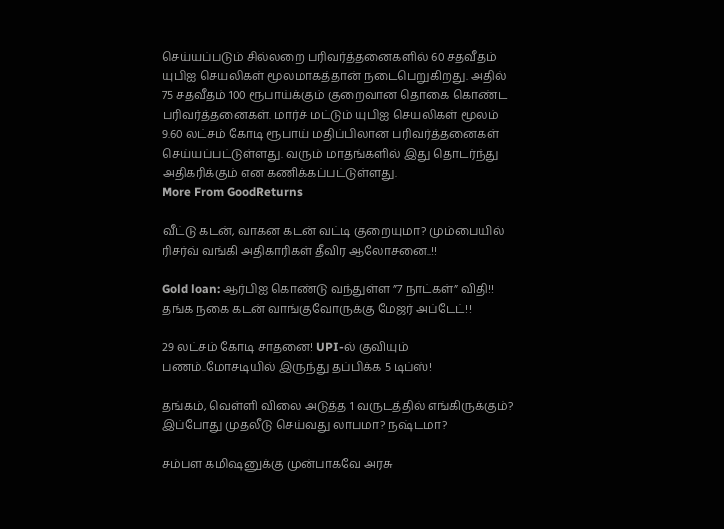செய்யப்படும் சில்லறை பரிவர்த்தனைகளில் 60 சதவீதம் யுபிஐ செயலிகள் மூலமாகத்தான் நடைபெறுகிறது. அதில் 75 சதவீதம் 100 ரூபாய்க்கும் குறைவான தொகை கொண்ட பரிவர்த்தனைகள். மார்ச் மட்டும் யுபிஐ செயலிகள் மூலம் 9.60 லட்சம் கோடி ரூபாய் மதிப்பிலான பரிவர்த்தனைகள் செய்யப்பட்டுள்ளது. வரும் மாதங்களில் இது தொடர்ந்து அதிகரிக்கும் என கணிக்கப்பட்டுள்ளது.
More From GoodReturns

வீட்டு கடன், வாகன கடன் வட்டி குறையுமா? மும்பையில் ரிசர்வ் வங்கி அதிகாரிகள் தீவிர ஆலோசனை..!!

Gold loan: ஆர்பிஐ கொண்டு வந்துள்ள ”7 நாட்கள்” விதி!! தங்க நகை கடன் வாங்குவோருக்கு மேஜர் அப்டேட்!!

29 லட்சம் கோடி சாதனை! UPI-ல் குவியும் பணம்..மோசடியில் இருந்து தப்பிக்க 5 டிப்ஸ்!

தங்கம், வெள்ளி விலை அடுத்த 1 வருடத்தில் எங்கிருக்கும்? இப்போது முதலீடு செய்வது லாபமா? நஷ்டமா?

சம்பள கமிஷனுக்கு முன்பாகவே அரசு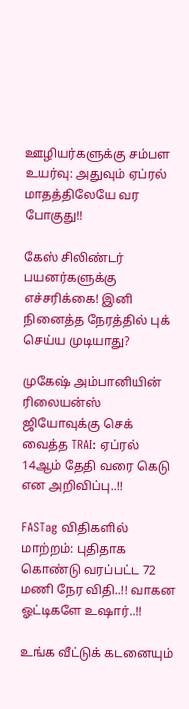ஊழியர்களுக்கு சம்பள உயர்வு: அதுவும் ஏப்ரல் மாதத்திலேயே வர போகுது!!

கேஸ் சிலிண்டர் பயனர்களுக்கு எச்சரிக்கை! இனி நினைத்த நேரத்தில் புக் செய்ய முடியாது?

முகேஷ் அம்பானியின் ரிலையன்ஸ் ஜியோவுக்கு செக் வைத்த TRAI: ஏப்ரல் 14ஆம் தேதி வரை கெடு என அறிவிப்பு..!!

FASTag விதிகளில் மாற்றம்: புதிதாக கொண்டு வரப்பட்ட 72 மணி நேர விதி..!! வாகன ஓட்டிகளே உஷார்..!!

உங்க வீட்டுக் கடனையும்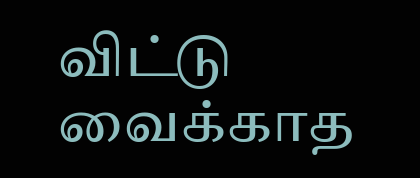விட்டு வைக்காத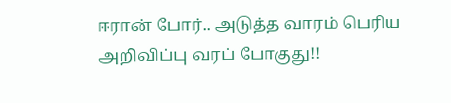ஈரான் போர்.. அடுத்த வாரம் பெரிய அறிவிப்பு வரப் போகுது!!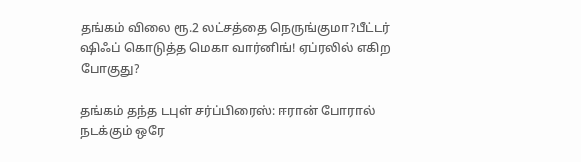தங்கம் விலை ரூ.2 லட்சத்தை நெருங்குமா?பீட்டர் ஷிஃப் கொடுத்த மெகா வார்னிங்! ஏப்ரலில் எகிற போகுது?

தங்கம் தந்த டபுள் சர்ப்பிரைஸ்: ஈரான் போரால் நடக்கும் ஒரே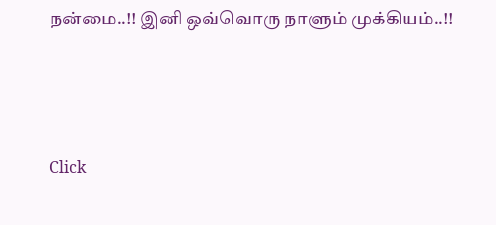நன்மை..!! இனி ஒவ்வொரு நாளும் முக்கியம்..!!



Click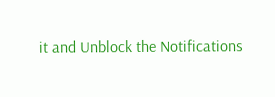it and Unblock the Notifications